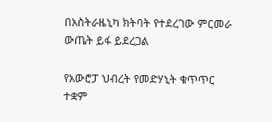በአስትራዜኒካ ክትባት የተደረገው ምርመራ ውጤት ይፋ ይደረጋል

የአውሮፓ ህብረት የመድሃኒት ቁጥጥር ተቋም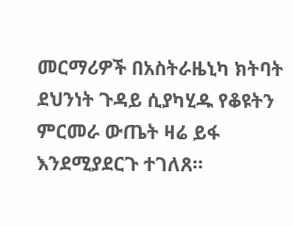መርማሪዎች በአስትራዜኒካ ክትባት ደህንነት ጉዳይ ሲያካሂዱ የቆዩትን ምርመራ ውጤት ዛሬ ይፋ እንደሚያደርጉ ተገለጸ።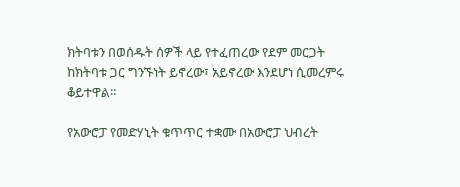ክትባቱን በወሰዱት ሰዎች ላይ የተፈጠረው የደም መርጋት ከክትባቱ ጋር ግንኙነት ይኖረው፣ አይኖረው እንደሆነ ሲመረምሩ ቆይተዋል።

የአውሮፓ የመድሃኒት ቁጥጥር ተቋሙ በአውሮፓ ህብረት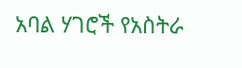አባል ሃገሮች የአስትራ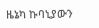ዜኔካ ኩባኒያውን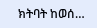ክትባት ከወሰ…